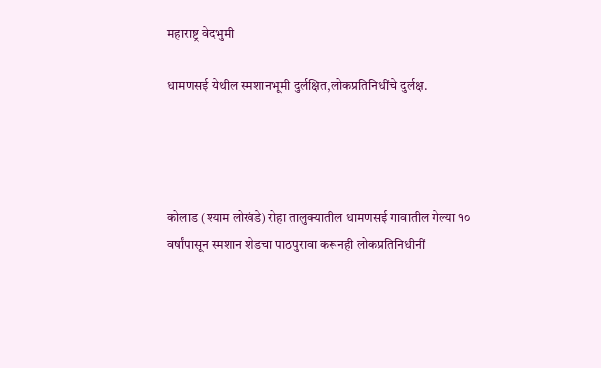महाराष्ट्र वेदभुमी

धामणसई येथील स्मशानभूमी दुर्लक्षित,लोकप्रतिनिधींचे दुर्लक्ष.




कोलाड (श्याम लोखंडे) रोहा तालुक्यातील धामणसई गावातील गेल्या १० वर्षांपासून स्मशान शेडचा पाठपुरावा करूनही लोकप्रतिनिधीनीं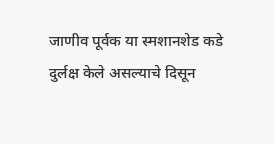जाणीव पूर्वक या स्मशानशेड कडे दुर्लक्ष केले असल्याचे दिसून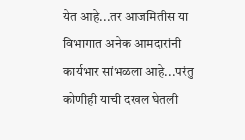येत आहे...तर आजमितीस या विभागात अनेक आमदारांनी कार्यभार सांभळला आहे...परंतु कोणीही याची दखल घेतली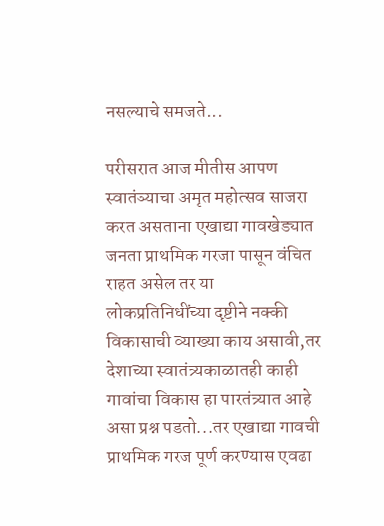नसल्याचे समजते...

परीसरात आज मीतीस आपण स्वातंञ्याचा अमृत महोत्सव साजरा करत असताना एखाद्या गावखेड्यात जनता प्राथमिक गरजा पासून वंचित राहत असेल तर या लोकप्रतिनिधींच्या दृष्टीने नक्की विकासाची व्याख्या काय असावी,तर देशाच्या स्वातंत्र्यकाळातही काही गावांचा विकास हा पारतंत्र्यात आहे असा प्रश्न पडतो...तर एखाद्या गावची प्राथमिक गरज पूर्ण करण्यास एवढा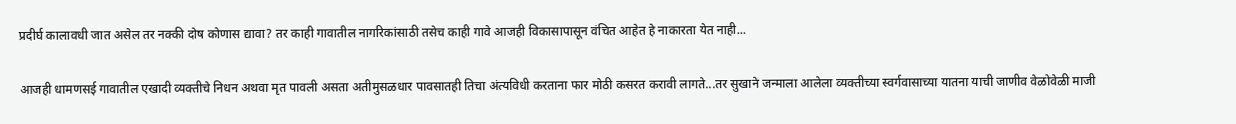प्रदीर्घ कालावधी जात असेल तर नक्की दोष कोणास द्यावा? तर काही गावातील नागरिकांसाठी तसेच काही गावे आजही विकासापासून वंचित आहेत हे नाकारता येत नाही...

आजही धामणसई गावातील एखादी व्यक्तीचे निधन अथवा मृत पावली असता अतीमुसळधार पावसातही तिचा अंत्यविधी करताना फार मोठी कसरत करावी लागते...तर सुखाने जन्माला आलेला व्यक्तीच्या स्वर्गवासाच्या यातना याची जाणीव वेळोवेळी माजी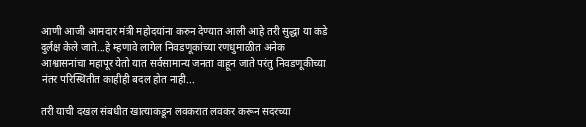आणी आजी आमदार मंत्री महोदयांना करुन देण्यात आली आहे तरी सुद्धा या कडे दुर्लक्ष केले जाते...हे म्हणावे लागेल निवडणूकांच्या रणधुमाळीत अनेक आश्वासनांचा महापूर येतो यात सर्वसामान्य जनता वाहून जाते परंतु निवडणूकीच्या नंतर परिस्थितीत काहीही बदल होत नाही...

तरी याची दखल संबधीत खात्याकडून लवकरात लवकर करून सदरच्या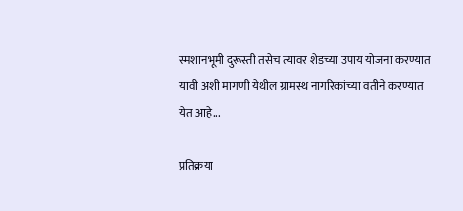स्मशानभूमी दुरूस्ती तसेच त्यावर शेडच्या उपाय योजना करण्यात यावी अशी मागणी येथील ग्रामस्थ नागरिकांच्या वतीने करण्यात येत आहे...

प्रतिक्रया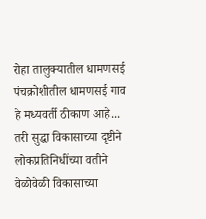रोहा तालुक्यातील धामणसई पंचक्रोशीतील धामणसई गाव हे मध्यवर्ती ठीकाण आहे... तरी सुद्धा विकासाच्या दृष्टीने लोकप्रतिनिधींच्या वतीने वेळोवेळी विकासाच्या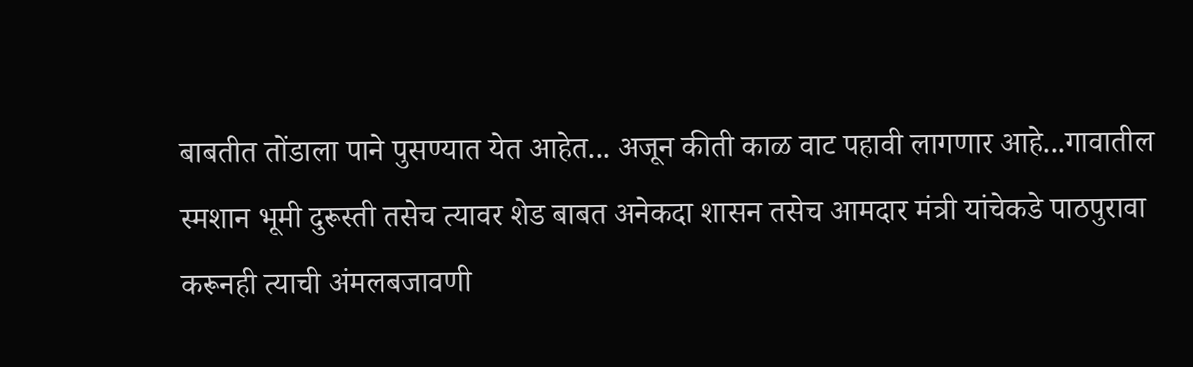बाबतीत तोंडाला पाने पुसण्यात येत आहेत... अजून कीती काळ वाट पहावी लागणार आहे...गावातील स्मशान भूमी दुरूस्ती तसेच त्यावर शेड बाबत अनेकदा शासन तसेच आमदार मंत्री यांचेकडे पाठपुरावा करूनही त्याची अंमलबजावणी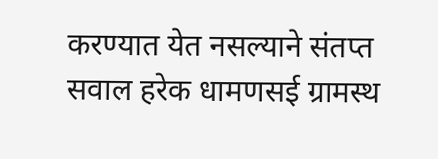करण्यात येत नसल्याने संतप्त सवाल हरेक धामणसई ग्रामस्थ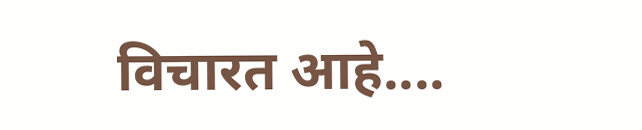विचारत आहे....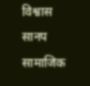विश्वास सानप सामाजिक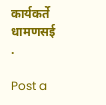कार्यकर्ते धामणसई .

Post a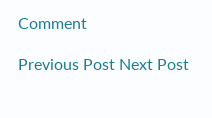Comment

Previous Post Next Post